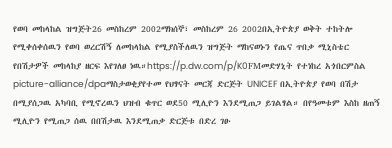የወባ መከላከል ዝግጅት26 መስከረም 2002ማክሰኞ፣ መስከረም 26 2002በኢትዮጵያ ወቅት ተከትሎ የሚቀሰቀሰዉን የወባ ወረርሽኝ ለመከላከል የሚያስችለዉን ዝግጅት ማከናወኑን የጤና ጥበቃ ሚኒስቴር የበሽታዎች መከላከያ ዘርፍ እየገለፀ ነዉ።https://p.dw.com/p/K0FMመድሃኒት የተነከረ አጎበርምስል picture-alliance/dpaማስታወቂያየተመ የህፃናት መርጃ ድርጅት UNICEF በኢትዮጵያ የወባ በሽታ በሚያሰጋዉ አካባቢ የሚኖረዉን ህዝብ ቁጥር ወደ50 ሚሊዮን እንደሚጠጋ ይገልፃል። በየዓመቱም እስከ ዘጠኝ ሚሊዮን የሚጠጋ ሰዉ በበሽታዉ እንደሚጠቃ ድርጅቱ በድረ ገፁ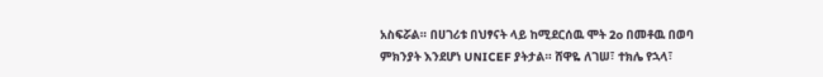አስፍሯል። በሀገሪቱ በህፃናት ላይ ከሚደርሰዉ ሞት 2o በመቶዉ በወባ ምክንያት እንደሆነ UNICEF ያትታል። ሸዋዬ ለገሠ፣ ተክሌ የኋላ፣